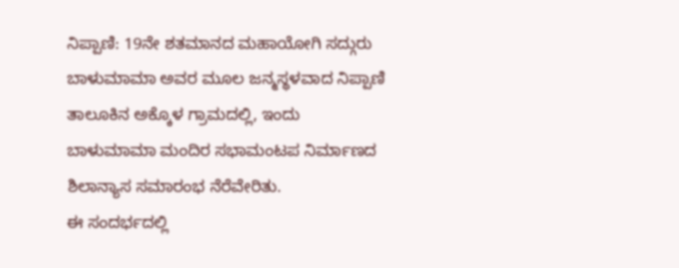ನಿಪ್ಪಾಣಿ: 19ನೇ ಶತಮಾನದ ಮಹಾಯೋಗಿ ಸದ್ಗುರು ಬಾಳುಮಾಮಾ ಅವರ ಮೂಲ ಜನ್ಮಸ್ಥಳವಾದ ನಿಪ್ಪಾಣಿ ತಾಲೂಕಿನ ಅಕ್ಕೊಳ ಗ್ರಾಮದಲ್ಲಿ, ಇಂದು ಬಾಳುಮಾಮಾ ಮಂದಿರ ಸಭಾಮಂಟಪ ನಿರ್ಮಾಣದ ಶಿಲಾನ್ಯಾಸ ಸಮಾರಂಭ ನೆರೆವೇರಿತು.
ಈ ಸಂದರ್ಭದಲ್ಲಿ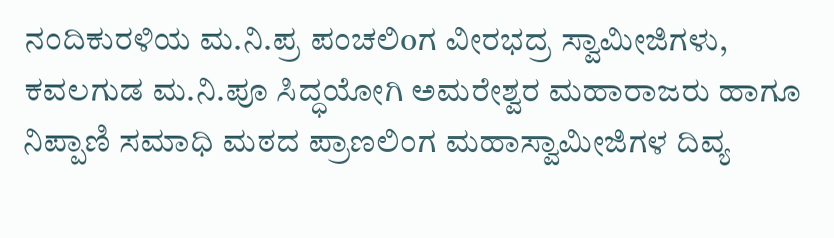ನಂದಿಕುರಳಿಯ ಮ.ನಿ.ಪ್ರ ಪಂಚಲಿoಗ ವೀರಭದ್ರ ಸ್ವಾಮೀಜಿಗಳು, ಕವಲಗುಡ ಮ.ನಿ.ಪೂ ಸಿದ್ಧಯೋಗಿ ಅಮರೇಶ್ವರ ಮಹಾರಾಜರು ಹಾಗೂ ನಿಪ್ಪಾಣಿ ಸಮಾಧಿ ಮಠದ ಪ್ರಾಣಲಿಂಗ ಮಹಾಸ್ವಾಮೀಜಿಗಳ ದಿವ್ಯ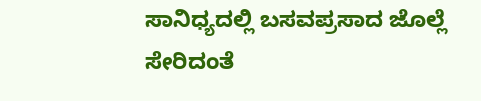ಸಾನಿಧ್ಯದಲ್ಲಿ ಬಸವಪ್ರಸಾದ ಜೊಲ್ಲೆ ಸೇರಿದಂತೆ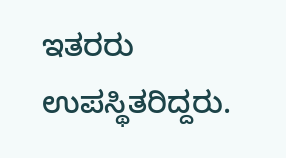ಇತರರು ಉಪಸ್ಥಿತರಿದ್ದರು.